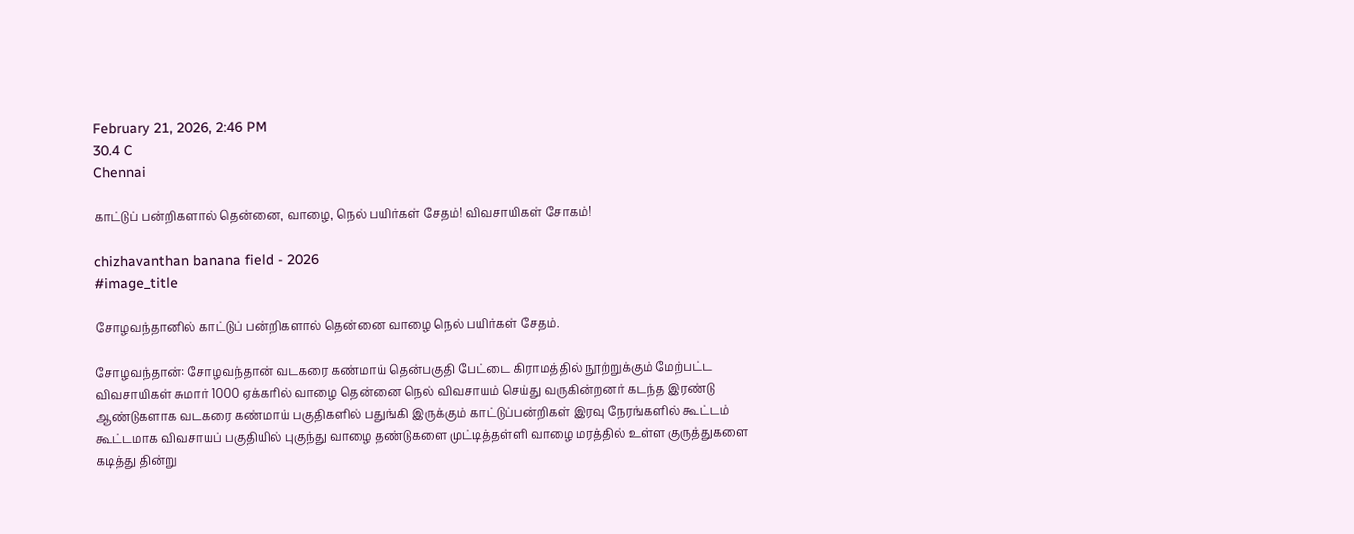February 21, 2026, 2:46 PM
30.4 C
Chennai

காட்டுப் பன்றிகளால் தென்னை, வாழை, நெல் பயிர்கள் சேதம்! விவசாயிகள் சோகம்!

chizhavanthan banana field - 2026
#image_title

சோழவந்தானில் காட்டுப் பன்றிகளால் தென்னை வாழை நெல் பயிர்கள் சேதம்.

சோழவந்தான்: சோழவந்தான் வடகரை கண்மாய் தென்பகுதி பேட்டை கிராமத்தில் நூற்றுக்கும் மேற்பட்ட விவசாயிகள் சுமார் 1000 ஏக்கரில் வாழை தென்னை நெல் விவசாயம் செய்து வருகின்றனர் கடந்த இரண்டு ஆண்டுகளாக வடகரை கண்மாய் பகுதிகளில் பதுங்கி இருக்கும் காட்டுப்பன்றிகள் இரவு நேரங்களில் கூட்டம் கூட்டமாக விவசாயப் பகுதியில் புகுந்து வாழை தண்டுகளை முட்டித்தள்ளி வாழை மரத்தில் உள்ள குருத்துகளை கடித்து தின்று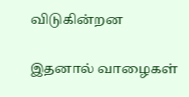விடுகின்றன

இதனால் வாழைகள்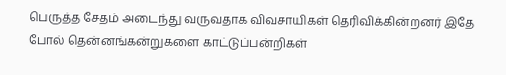பெருத்த சேதம் அடைந்து வருவதாக விவசாயிகள் தெரிவிக்கின்றனர் இதே போல் தென்னங்கன்றுகளை காட்டுப்பன்றிகள்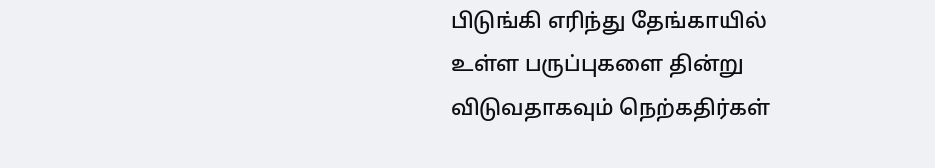பிடுங்கி எரிந்து தேங்காயில் உள்ள பருப்புகளை தின்று விடுவதாகவும் நெற்கதிர்கள்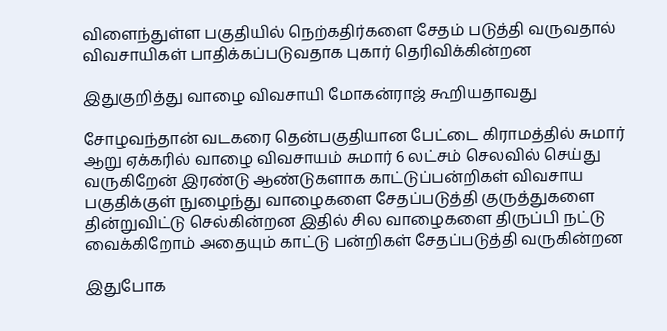விளைந்துள்ள பகுதியில் நெற்கதிர்களை சேதம் படுத்தி வருவதால் விவசாயிகள் பாதிக்கப்படுவதாக புகார் தெரிவிக்கின்றன

இதுகுறித்து வாழை விவசாயி மோகன்ராஜ் கூறியதாவது

சோழவந்தான் வடகரை தென்பகுதியான பேட்டை கிராமத்தில் சுமார் ஆறு ஏக்கரில் வாழை விவசாயம் சுமார் 6 லட்சம் செலவில் செய்து வருகிறேன் இரண்டு ஆண்டுகளாக காட்டுப்பன்றிகள் விவசாய பகுதிக்குள் நுழைந்து வாழைகளை சேதப்படுத்தி குருத்துகளை தின்றுவிட்டு செல்கின்றன இதில் சில வாழைகளை திருப்பி நட்டு வைக்கிறோம் அதையும் காட்டு பன்றிகள் சேதப்படுத்தி வருகின்றன

இதுபோக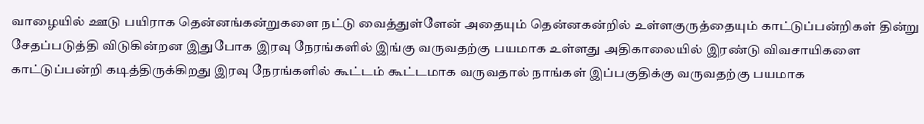வாழையில் ஊடு பயிராக தென்னங்கன்றுகளை நட்டு வைத்துள்ளேன் அதையும் தென்னகன்றில் உள்ளகுருத்தையும் காட்டுப்பன்றிகள் தின்று சேதப்படுத்தி விடுகின்றன இதுபோக இரவு நேரங்களில் இங்கு வருவதற்கு பயமாக உள்ளது அதிகாலையில் இரண்டு விவசாயிகளை காட்டுப்பன்றி கடித்திருக்கிறது இரவு நேரங்களில் கூட்டம் கூட்டமாக வருவதால் நாங்கள் இப்பகுதிக்கு வருவதற்கு பயமாக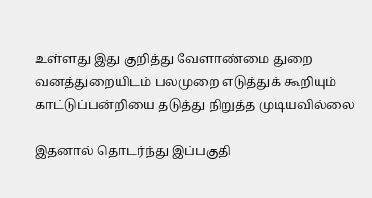உள்ளது இது குறித்து வேளாண்மை துறை வனத்துறையிடம் பலமுறை எடுத்துக் கூறியும் காட்டுப்பன்றியை தடுத்து நிறுத்த முடியவில்லை

இதனால் தொடர்ந்து இப்பகுதி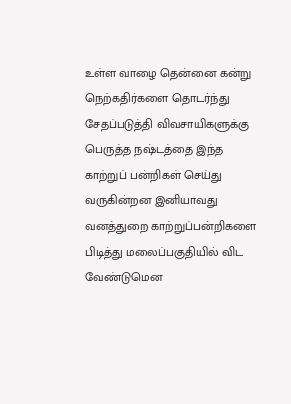உள்ள வாழை தென்னை கன்று நெற்கதிர்களை தொடர்ந்து சேதப்படுத்தி விவசாயிகளுக்கு பெருத்த நஷ்டத்தை இந்த காற்றுப் பன்றிகள் செய்து வருகின்றன இனியாவது வனத்துறை காற்றுப்பன்றிகளை பிடித்து மலைப்பகுதியில் விட வேண்டுமென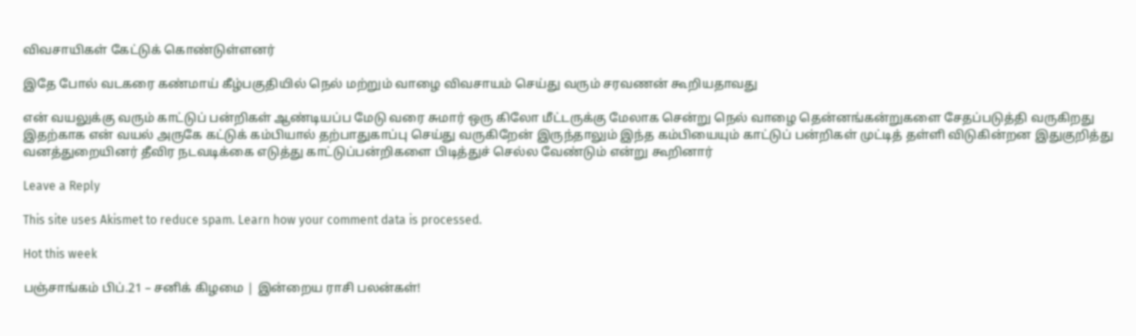விவசாயிகள் கேட்டுக் கொண்டுள்ளனர்

இதே போல் வடகரை கண்மாய் கீழ்பகுதியில் நெல் மற்றும் வாழை விவசாயம் செய்து வரும் சரவணன் கூறியதாவது

என் வயலுக்கு வரும் காட்டுப் பன்றிகள் ஆண்டியப்ப மேடு வரை சுமார் ஒரு கிலோ மீட்டருக்கு மேலாக சென்று நெல் வாழை தென்னங்கன்றுகளை சேதப்படுத்தி வருகிறது இதற்காக என் வயல் அருகே கட்டுக் கம்பியால் தற்பாதுகாப்பு செய்து வருகிறேன் இருந்தாலும் இந்த கம்பியையும் காட்டுப் பன்றிகள் முட்டித் தள்ளி விடுகின்றன இதுகுறித்து வனத்துறையினர் தீவிர நடவடிக்கை எடுத்து காட்டுப்பன்றிகளை பிடித்துச் செல்ல வேண்டும் என்று கூறினார்

Leave a Reply

This site uses Akismet to reduce spam. Learn how your comment data is processed.

Hot this week

பஞ்சாங்கம் பிப்.21 – சனிக் கிழமை | இன்றைய ராசி பலன்கள்!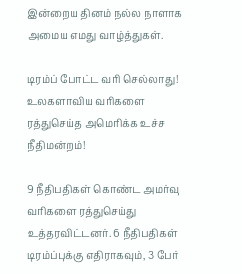இன்றைய தினம் நல்ல நாளாக அமைய எமது வாழ்த்துகள்.

டிரம்ப் போட்ட வரி செல்லாது! உலகளாவிய வரிகளை ரத்துசெய்த அமெரிக்க உச்ச நீதிமன்றம்!

9 நீதிபதிகள் கொண்ட அமர்வு வரிகளை ரத்துசெய்து உத்தரவிட்டனர். 6 நீதிபதிகள் டிரம்ப்புக்கு எதிராகவும், 3 பேர்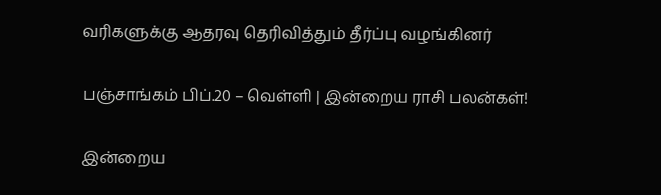வரிகளுக்கு ஆதரவு தெரிவித்தும் தீர்ப்பு வழங்கினர்

பஞ்சாங்கம் பிப்.20 – வெள்ளி | இன்றைய ராசி பலன்கள்!

இன்றைய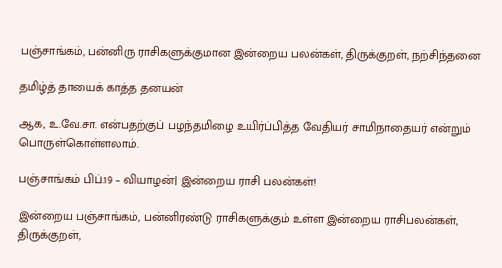பஞ்சாங்கம், பன்னிரு ராசிகளுக்குமான இன்றைய பலன்கள், திருக்குறள், நற்சிந்தனை

தமிழ்த் தாயைக் காத்த தனயன்

ஆக, உ.வே.சா. என்பதற்குப் பழந்தமிழை உயிர்ப்பித்த வேதியர் சாமிநாதையர் என்றும் பொருள்கொள்ளலாம்.

பஞ்சாங்கம் பிப்.19 – வியாழன்| இன்றைய ராசி பலன்கள்!

இன்றைய பஞ்சாங்கம், பன்னிரண்டு ராசிகளுக்கும் உள்ள இன்றைய ராசிபலன்கள், திருக்குறள்,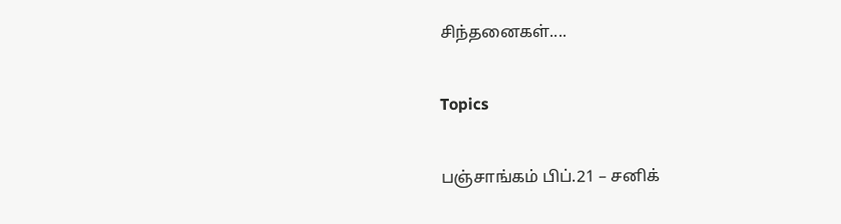சிந்தனைகள்....

Topics

பஞ்சாங்கம் பிப்.21 – சனிக்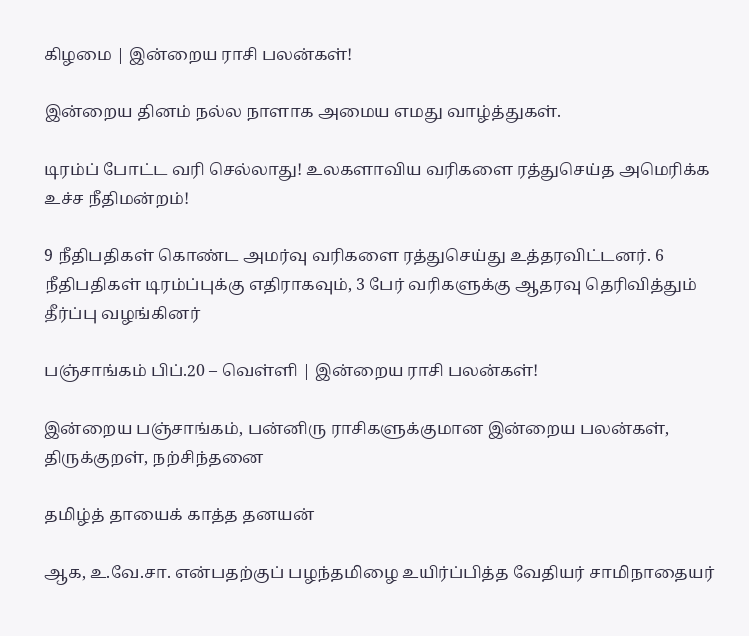கிழமை | இன்றைய ராசி பலன்கள்!

இன்றைய தினம் நல்ல நாளாக அமைய எமது வாழ்த்துகள்.

டிரம்ப் போட்ட வரி செல்லாது! உலகளாவிய வரிகளை ரத்துசெய்த அமெரிக்க உச்ச நீதிமன்றம்!

9 நீதிபதிகள் கொண்ட அமர்வு வரிகளை ரத்துசெய்து உத்தரவிட்டனர். 6 நீதிபதிகள் டிரம்ப்புக்கு எதிராகவும், 3 பேர் வரிகளுக்கு ஆதரவு தெரிவித்தும் தீர்ப்பு வழங்கினர்

பஞ்சாங்கம் பிப்.20 – வெள்ளி | இன்றைய ராசி பலன்கள்!

இன்றைய பஞ்சாங்கம், பன்னிரு ராசிகளுக்குமான இன்றைய பலன்கள், திருக்குறள், நற்சிந்தனை

தமிழ்த் தாயைக் காத்த தனயன்

ஆக, உ.வே.சா. என்பதற்குப் பழந்தமிழை உயிர்ப்பித்த வேதியர் சாமிநாதையர்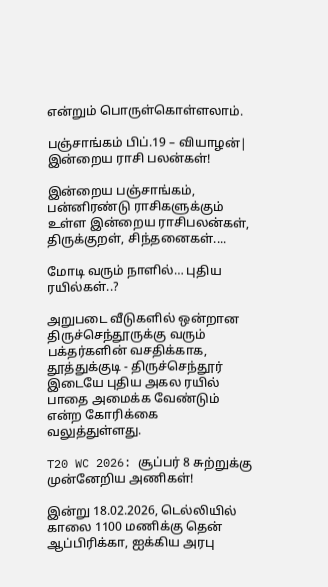என்றும் பொருள்கொள்ளலாம்.

பஞ்சாங்கம் பிப்.19 – வியாழன்| இன்றைய ராசி பலன்கள்!

இன்றைய பஞ்சாங்கம், பன்னிரண்டு ராசிகளுக்கும் உள்ள இன்றைய ராசிபலன்கள், திருக்குறள், சிந்தனைகள்....

மோடி வரும் நாளில்… புதிய ரயில்கள்..?

அறுபடை வீடுகளில் ஒன்றான திருச்செந்தூருக்கு வரும் பக்தர்களின் வசதிக்காக, தூத்துக்குடி - திருச்செந்தூர் இடையே புதிய அகல ரயில் பாதை அமைக்க வேண்டும் என்ற கோரிக்கை வலுத்துள்ளது.

T20 WC 2026: சூப்பர் 8 சுற்றுக்கு முன்னேறிய அணிகள்!

இன்று 18.02.2026, டெல்லியில் காலை 1100 மணிக்கு தென் ஆப்பிரிக்கா, ஐக்கிய அரபு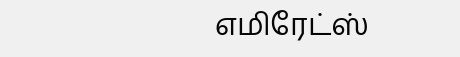எமிரேட்ஸ்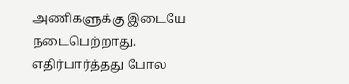அணிகளுக்கு இடையே நடைபெற்றாது. எதிர்பார்த்தது போல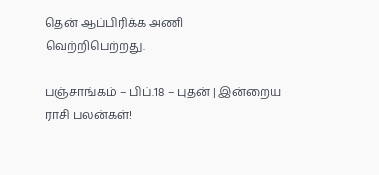தென் ஆப்பிரிக்க அணி வெற்றிபெற்றது.

பஞ்சாங்கம் – பிப்.18 – புதன் | இன்றைய ராசி பலன்கள்!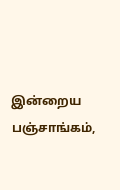இன்றைய பஞ்சாங்கம்,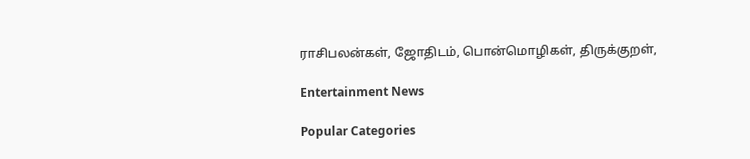ராசிபலன்கள், ஜோதிடம், பொன்மொழிகள், திருக்குறள்,

Entertainment News

Popular Categories